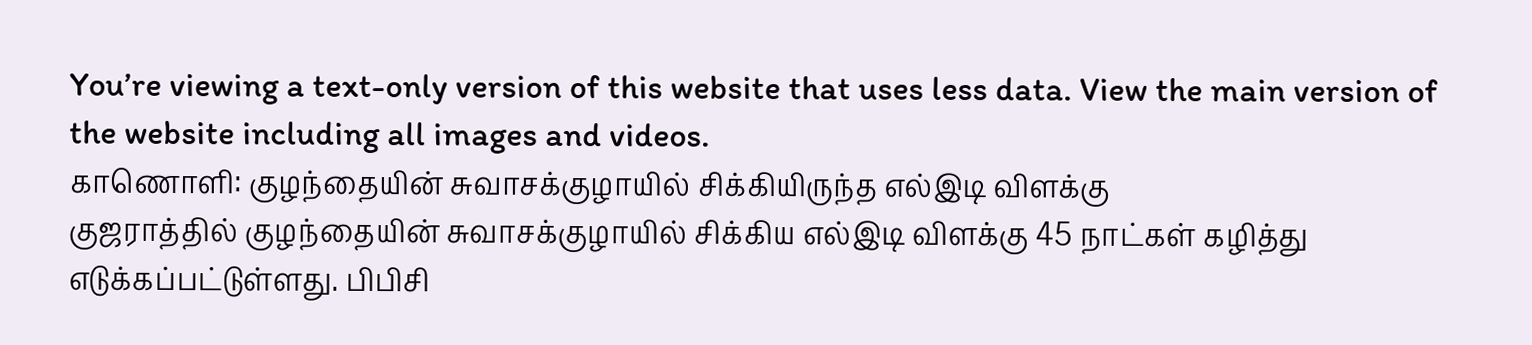You’re viewing a text-only version of this website that uses less data. View the main version of the website including all images and videos.
காணொளி: குழந்தையின் சுவாசக்குழாயில் சிக்கியிருந்த எல்இடி விளக்கு
குஜராத்தில் குழந்தையின் சுவாசக்குழாயில் சிக்கிய எல்இடி விளக்கு 45 நாட்கள் கழித்து எடுக்கப்பட்டுள்ளது. பிபிசி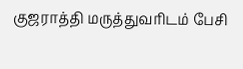குஜராத்தி மருத்துவரிடம் பேசி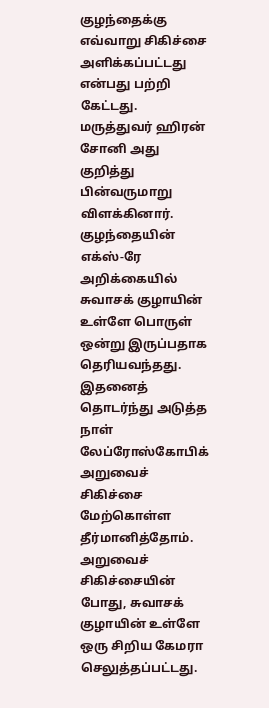குழந்தைக்கு எவ்வாறு சிகிச்சை அளிக்கப்பட்டது என்பது பற்றி கேட்டது. மருத்துவர் ஹிரன் சோனி அது குறித்து பின்வருமாறு விளக்கினார்.
குழந்தையின் எக்ஸ்-ரே அறிக்கையில் சுவாசக் குழாயின் உள்ளே பொருள் ஒன்று இருப்பதாக தெரியவந்தது. இதனைத் தொடர்ந்து அடுத்த நாள் லேப்ரோஸ்கோபிக் அறுவைச் சிகிச்சை மேற்கொள்ள தீர்மானித்தோம்.
அறுவைச் சிகிச்சையின் போது, சுவாசக் குழாயின் உள்ளே ஒரு சிறிய கேமரா செலுத்தப்பட்டது.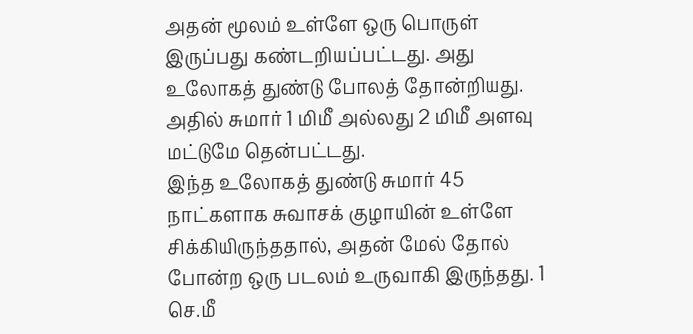அதன் மூலம் உள்ளே ஒரு பொருள் இருப்பது கண்டறியப்பட்டது. அது உலோகத் துண்டு போலத் தோன்றியது. அதில் சுமார் 1 மிமீ அல்லது 2 மிமீ அளவு மட்டுமே தென்பட்டது.
இந்த உலோகத் துண்டு சுமார் 45 நாட்களாக சுவாசக் குழாயின் உள்ளே சிக்கியிருந்ததால், அதன் மேல் தோல் போன்ற ஒரு படலம் உருவாகி இருந்தது. 1 செ.மீ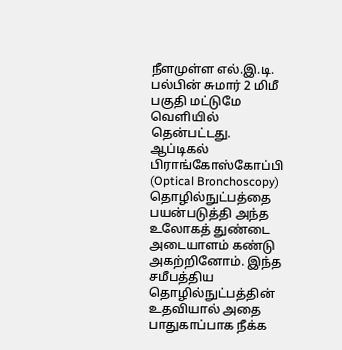நீளமுள்ள எல்.இ.டி. பல்பின் சுமார் 2 மிமீ பகுதி மட்டுமே வெளியில் தென்பட்டது.
ஆப்டிகல் பிராங்கோஸ்கோப்பி (Optical Bronchoscopy) தொழில்நுட்பத்தை பயன்படுத்தி அந்த உலோகத் துண்டை அடையாளம் கண்டு அகற்றினோம். இந்த சமீபத்திய தொழில்நுட்பத்தின் உதவியால் அதை பாதுகாப்பாக நீக்க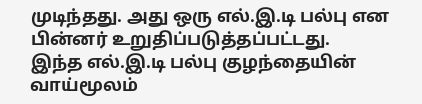முடிந்தது. அது ஒரு எல்.இ.டி பல்பு என பின்னர் உறுதிப்படுத்தப்பட்டது.
இந்த எல்.இ.டி பல்பு குழந்தையின் வாய்மூலம்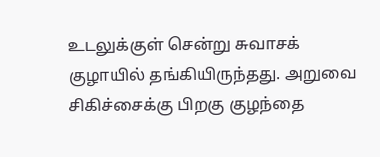உடலுக்குள் சென்று சுவாசக் குழாயில் தங்கியிருந்தது. அறுவை சிகிச்சைக்கு பிறகு குழந்தை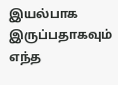இயல்பாக இருப்பதாகவும் எந்த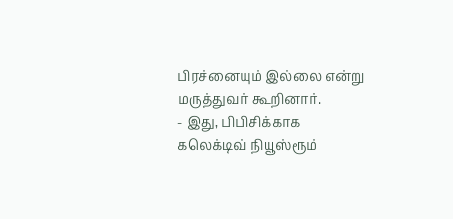பிரச்னையும் இல்லை என்று மருத்துவர் கூறினார்.
- இது, பிபிசிக்காக கலெக்டிவ் நியூஸ்ரூம்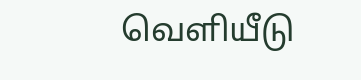வெளியீடு